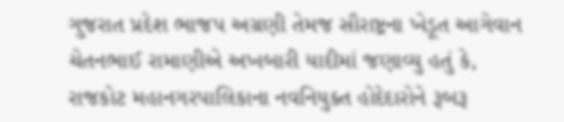ગુજરાત પ્રદેશ ભાજપ અગ્રણી તેમજ સૌરાષ્ટ્રના ખેડૂત આગેવાન ચેતનભાઈ રામાણીએ અખબારી યાદીમાં જણાવ્યુ હતું કે, રાજકોટ મહાનગરપાલિકાના નવનિયુક્ત હોદેદારોને રૂબરૂ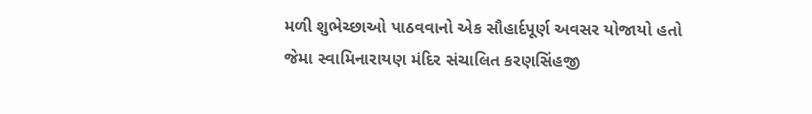મળી શુભેચ્છાઓ પાઠવવાનો એક સૌહાર્દપૂર્ણ અવસર યોજાયો હતો જેમા સ્વામિનારાયણ મંદિર સંચાલિત કરણસિંહજી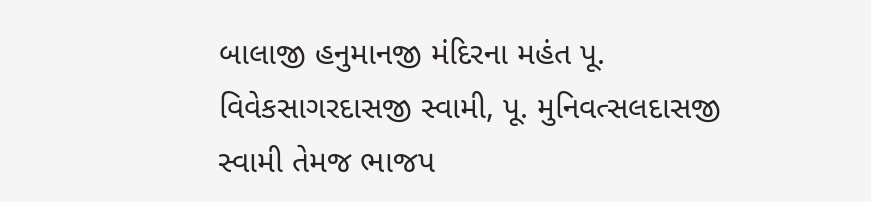બાલાજી હનુમાનજી મંદિરના મહંત પૂ. વિવેકસાગરદાસજી સ્વામી, પૂ. મુનિવત્સલદાસજી સ્વામી તેમજ ભાજપ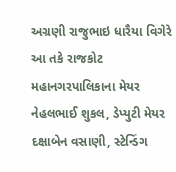અગ્રણી રાજુભાઇ ધારૈયા વિગેરે આ તકે રાજકોટ મહાનગરપાલિકાના મેયર નેહલભાઈ શુકલ, ડેપ્યુટી મેયર દક્ષાબેન વસાણી, સ્ટેન્ડિંગ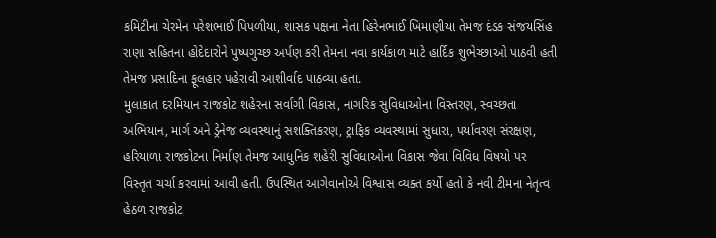કમિટીના ચેરમેન પરેશભાઈ પિપળીયા, શાસક પક્ષના નેતા હિરેનભાઈ ખિમાણીયા તેમજ દંડક સંજયસિંહ રાણા સહિતના હોદેદારોને પુષ્પગુચ્છ અર્પણ કરી તેમના નવા કાર્યકાળ માટે હાર્દિક શુભેચ્છાઓ પાઠવી હતી તેમજ પ્રસાદિના ફૂલહાર પહેરાવી આશીર્વાદ પાઠવ્યા હતા.
મુલાકાત દરમિયાન રાજકોટ શહેરના સર્વાગી વિકાસ, નાગરિક સુવિધાઓના વિસ્તરણ, સ્વચ્છતા અભિયાન, માર્ગ અને ડ્રેનેજ વ્યવસ્થાનું સશક્તિકરણ, ટ્રાફિક વ્યવસ્થામાં સુધારા, પર્યાવરણ સંરક્ષણ, હરિયાળા રાજકોટના નિર્માણ તેમજ આધુનિક શહેરી સુવિધાઓના વિકાસ જેવા વિવિધ વિષયો પર વિસ્તૃત ચર્ચા કરવામાં આવી હતી. ઉપસ્થિત આગેવાનોએ વિશ્વાસ વ્યક્ત કર્યો હતો કે નવી ટીમના નેતૃત્વ હેઠળ રાજકોટ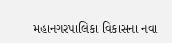મહાનગરપાલિકા વિકાસના નવા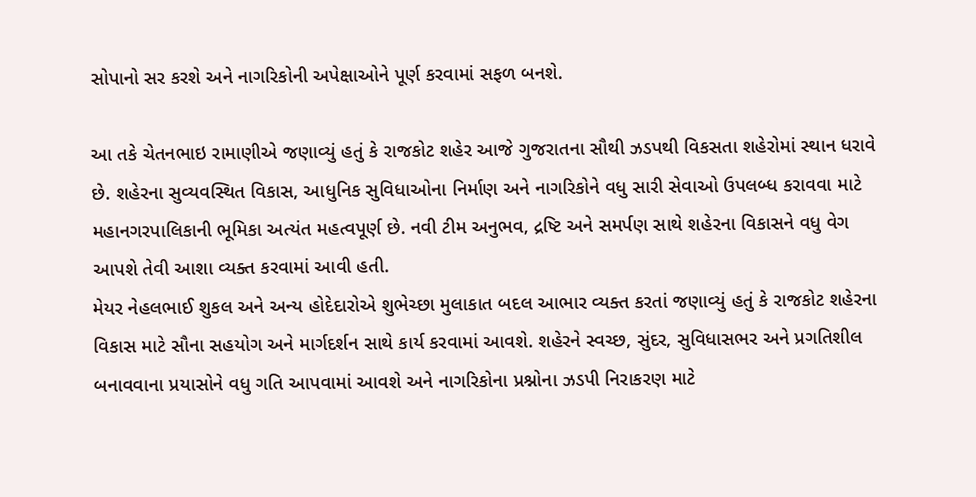સોપાનો સર કરશે અને નાગરિકોની અપેક્ષાઓને પૂર્ણ કરવામાં સફળ બનશે.

આ તકે ચેતનભાઇ રામાણીએ જણાવ્યું હતું કે રાજકોટ શહેર આજે ગુજરાતના સૌથી ઝડપથી વિકસતા શહેરોમાં સ્થાન ધરાવે છે. શહેરના સુવ્યવસ્થિત વિકાસ, આધુનિક સુવિધાઓના નિર્માણ અને નાગરિકોને વધુ સારી સેવાઓ ઉપલબ્ધ કરાવવા માટે મહાનગરપાલિકાની ભૂમિકા અત્યંત મહત્વપૂર્ણ છે. નવી ટીમ અનુભવ, દ્રષ્ટિ અને સમર્પણ સાથે શહેરના વિકાસને વધુ વેગ આપશે તેવી આશા વ્યક્ત કરવામાં આવી હતી.
મેયર નેહલભાઈ શુકલ અને અન્ય હોદેદારોએ શુભેચ્છા મુલાકાત બદલ આભાર વ્યક્ત કરતાં જણાવ્યું હતું કે રાજકોટ શહેરના વિકાસ માટે સૌના સહયોગ અને માર્ગદર્શન સાથે કાર્ય કરવામાં આવશે. શહેરને સ્વચ્છ, સુંદર, સુવિધાસભર અને પ્રગતિશીલ બનાવવાના પ્રયાસોને વધુ ગતિ આપવામાં આવશે અને નાગરિકોના પ્રશ્નોના ઝડપી નિરાકરણ માટે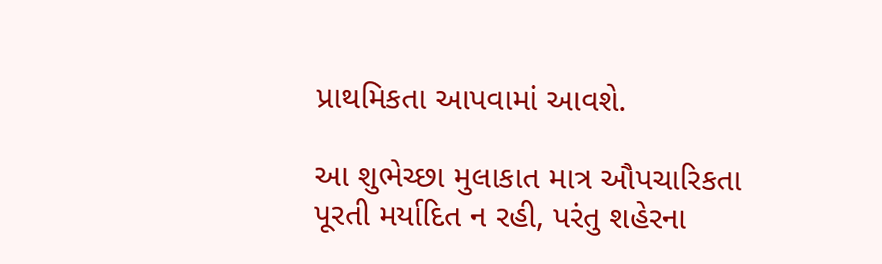પ્રાથમિકતા આપવામાં આવશે.

આ શુભેચ્છા મુલાકાત માત્ર ઔપચારિકતા પૂરતી મર્યાદિત ન રહી, પરંતુ શહેરના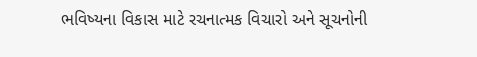ભવિષ્યના વિકાસ માટે રચનાત્મક વિચારો અને સૂચનોની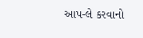આપ-લે કરવાનો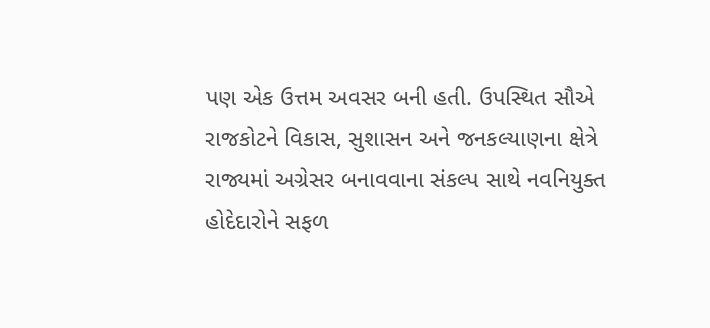પણ એક ઉત્તમ અવસર બની હતી. ઉપસ્થિત સૌએ રાજકોટને વિકાસ, સુશાસન અને જનકલ્યાણના ક્ષેત્રે રાજ્યમાં અગ્રેસર બનાવવાના સંકલ્પ સાથે નવનિયુક્ત હોદેદારોને સફળ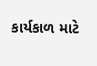કાર્યકાળ માટે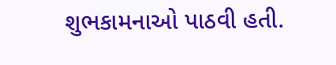શુભકામનાઓ પાઠવી હતી.